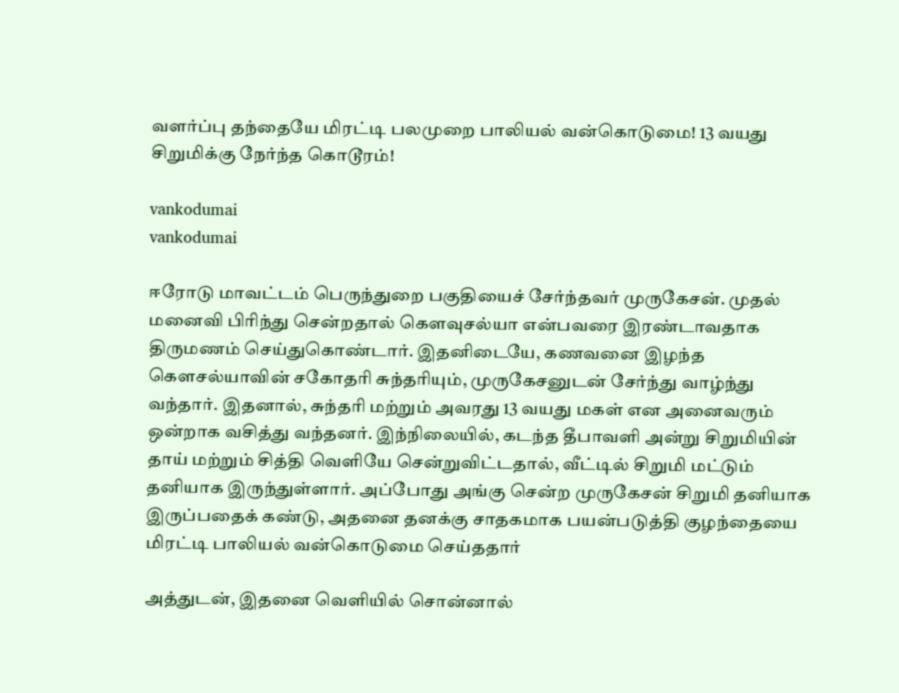வளர்ப்பு தந்தையே மிரட்டி பலமுறை பாலியல் வன்கொடுமை! 13 வயது சிறுமிக்கு நேர்ந்த கொடூரம்!

vankodumai
vankodumai

ஈரோடு மாவட்டம் பெருந்துறை பகுதியைச் சேர்ந்தவர் முருகேசன். முதல் மனைவி பிரிந்து சென்றதால் கெளவுசல்யா என்பவரை இரண்டாவதாக திருமணம் செய்துகொண்டார். இதனிடையே, கணவனை இழந்த கௌசல்யாவின் சகோதரி சுந்தரியும், முருகேசனுடன் சேர்ந்து வாழ்ந்து வந்தார். இதனால், சுந்தரி மற்றும் அவரது 13 வயது மகள் என அனைவரும் ஒன்றாக வசித்து வந்தனர். இந்நிலையில், கடந்த தீபாவளி அன்று சிறுமியின் தாய் மற்றும் சித்தி வெளியே சென்றுவிட்டதால், வீட்டில் சிறுமி மட்டும் தனியாக இருந்துள்ளார். அப்போது அங்கு சென்ற முருகேசன் சிறுமி தனியாக இருப்பதைக் கண்டு, அதனை தனக்கு சாதகமாக பயன்படுத்தி குழந்தையை மிரட்டி பாலியல் வன்கொடுமை செய்ததார்

அத்துடன், இதனை வெளியில் சொன்னால்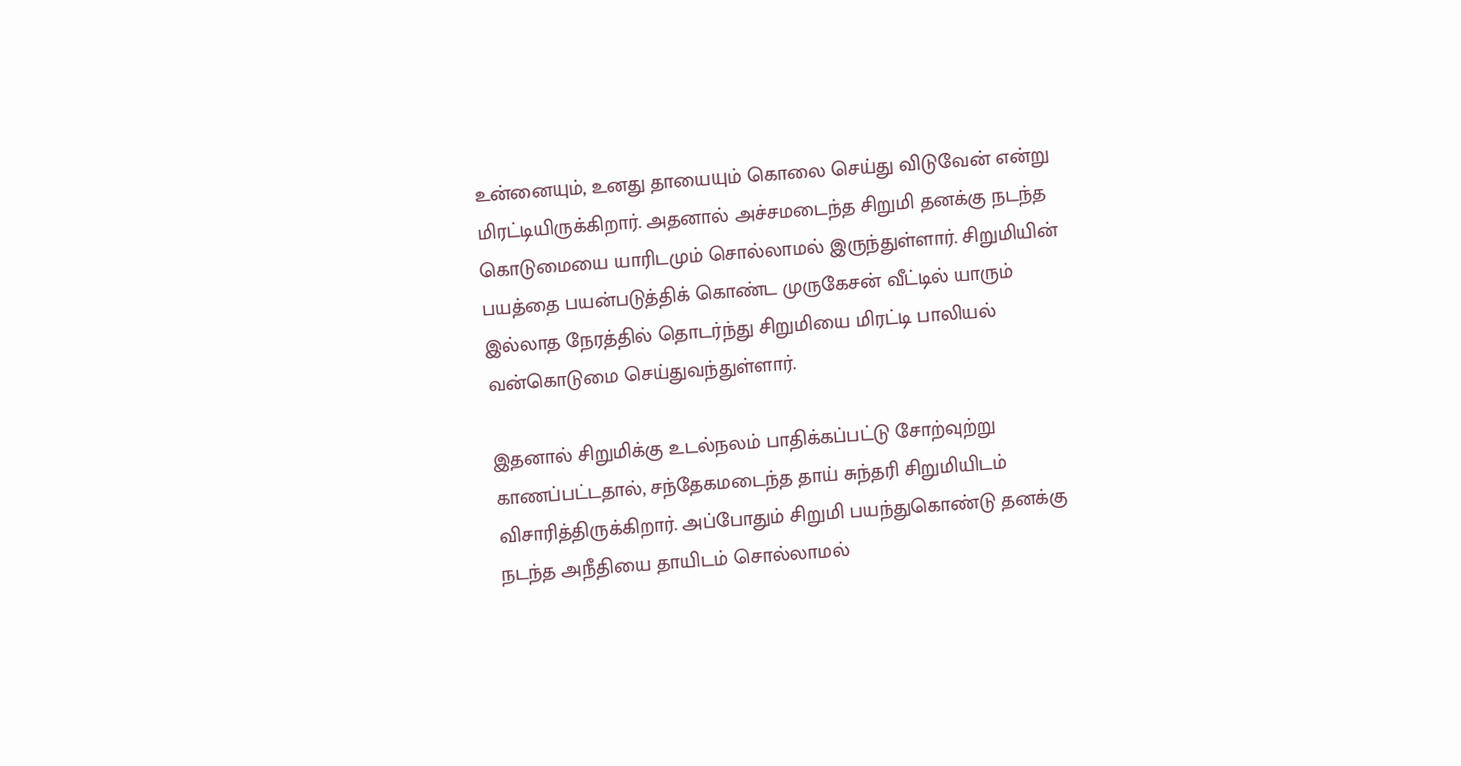உன்னையும், உனது தாயையும் கொலை செய்து விடுவேன் என்று மிரட்டியிருக்கிறார். அதனால் அச்சமடைந்த சிறுமி தனக்கு நடந்த கொடுமையை யாரிடமும் சொல்லாமல் இருந்துள்ளார். சிறுமியின் பயத்தை பயன்படுத்திக் கொண்ட முருகேசன் வீட்டில் யாரும் இல்லாத நேரத்தில் தொடர்ந்து சிறுமியை மிரட்டி பாலியல் வன்கொடுமை செய்துவந்துள்ளார்.

இதனால் சிறுமிக்கு உடல்நலம் பாதிக்கப்பட்டு சோற்வுற்று காணப்பட்டதால், சந்தேகமடைந்த தாய் சுந்தரி சிறுமியிடம் விசாரித்திருக்கிறார். அப்போதும் சிறுமி பயந்துகொண்டு தனக்கு நடந்த அநீதியை தாயிடம் சொல்லாமல்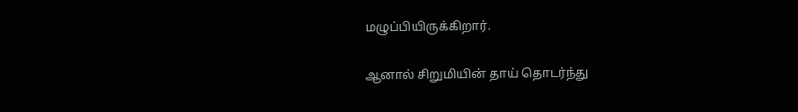மழுப்பியிருக்கிறார்.

ஆனால் சிறுமியின் தாய் தொடர்ந்து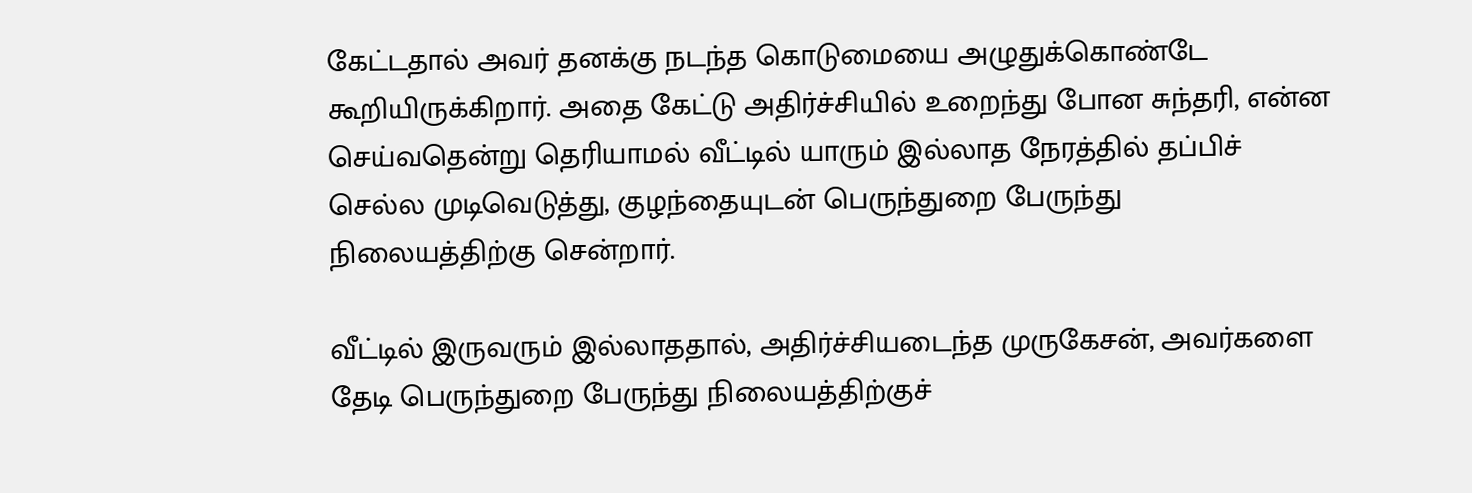கேட்டதால் அவர் தனக்கு நடந்த கொடுமையை அழுதுக்கொண்டே கூறியிருக்கிறார். அதை கேட்டு அதிர்ச்சியில் உறைந்து போன சுந்தரி, என்ன செய்வதென்று தெரியாமல் வீட்டில் யாரும் இல்லாத நேரத்தில் தப்பிச் செல்ல முடிவெடுத்து, குழந்தையுடன் பெருந்துறை பேருந்து நிலையத்திற்கு சென்றார்.

வீட்டில் இருவரும் இல்லாததால், அதிர்ச்சியடைந்த முருகேசன், அவர்களை தேடி பெருந்துறை பேருந்து நிலையத்திற்குச்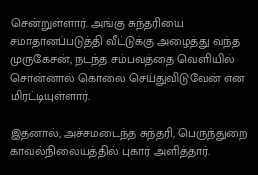சென்றுள்ளார். அங்கு சுந்தரியை சமாதானப்படுத்தி வீட்டுக்கு அழைத்து வந்த முருகேசன், நடந்த சம்பவத்தை வெளியில் சொன்னால் கொலை செய்துவிடுவேன் என மிரட்டியுள்ளார்.

இதனால், அச்சமடைந்த சுந்தரி, பெருந்துறை காவல்நிலையத்தில் புகார் அளித்தார்.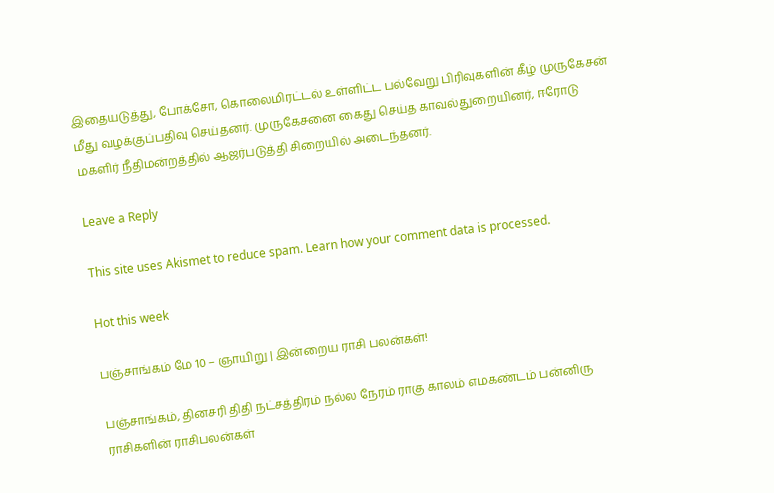இதையடுத்து, போக்சோ, கொலைமிரட்டல் உள்ளிட்ட பல்வேறு பிரிவுகளின் கீழ் முருகேசன் மீது வழக்குப்பதிவு செய்தனர். முருகேசனை கைது செய்த காவல்துறையினர், ஈரோடு மகளிர் நீதிமன்றத்தில் ஆஜர்படுத்தி சிறையில் அடைந்தனர்.

Leave a Reply

This site uses Akismet to reduce spam. Learn how your comment data is processed.

Hot this week

பஞ்சாங்கம் மே 10 – ஞாயிறு | இன்றைய ராசி பலன்கள்!

பஞ்சாங்கம், தினசரி திதி நட்சத்திரம் நல்ல நேரம் ராகு காலம் எமகண்டம் பன்னிரு ராசிகளின் ராசிபலன்கள்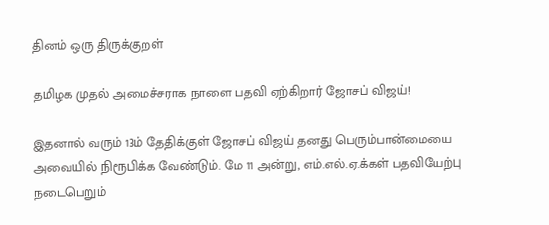தினம் ஒரு திருக்குறள்

தமிழக முதல் அமைச்சராக நாளை பதவி ஏற்கிறார் ஜோசப் விஜய்!

இதனால் வரும் 13ம் தேதிக்குள் ஜோசப் விஜய் தனது பெரும்பான்மையை அவையில் நிரூபிக்க வேண்டும். மே 11 அன்று, எம்.எல்.ஏ.க்கள் பதவியேற்பு நடைபெறும்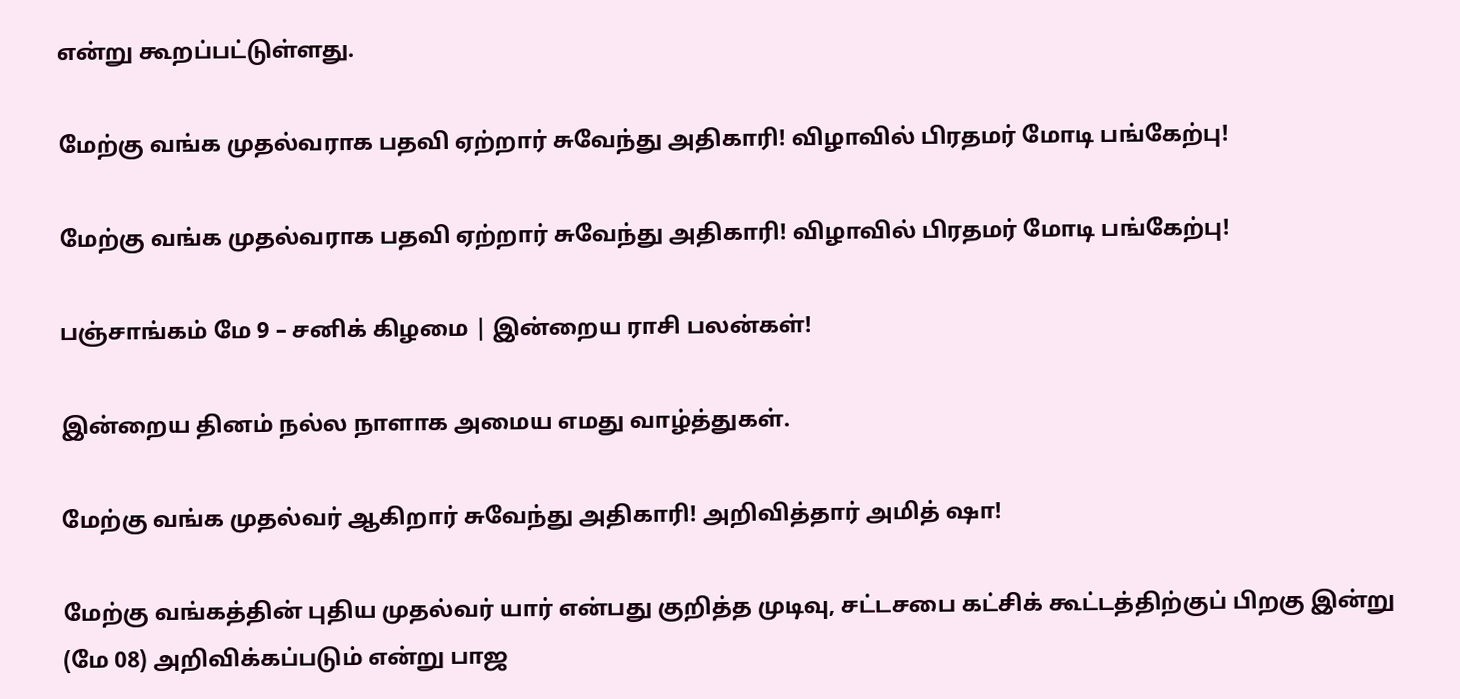என்று கூறப்பட்டுள்ளது.

மேற்கு வங்க முதல்வராக பதவி ஏற்றார் சுவேந்து அதிகாரி! விழாவில் பிரதமர் மோடி பங்கேற்பு!

மேற்கு வங்க முதல்வராக பதவி ஏற்றார் சுவேந்து அதிகாரி! விழாவில் பிரதமர் மோடி பங்கேற்பு!

பஞ்சாங்கம் மே 9 – சனிக் கிழமை | இன்றைய ராசி பலன்கள்!

இன்றைய தினம் நல்ல நாளாக அமைய எமது வாழ்த்துகள்.

மேற்கு வங்க முதல்வர் ஆகிறார் சுவேந்து அதிகாரி! அறிவித்தார் அமித் ஷா!

மேற்கு வங்கத்தின் புதிய முதல்வர் யார் என்பது குறித்த முடிவு, சட்டசபை கட்சிக் கூட்டத்திற்குப் பிறகு இன்று (மே 08) அறிவிக்கப்படும் என்று பாஜ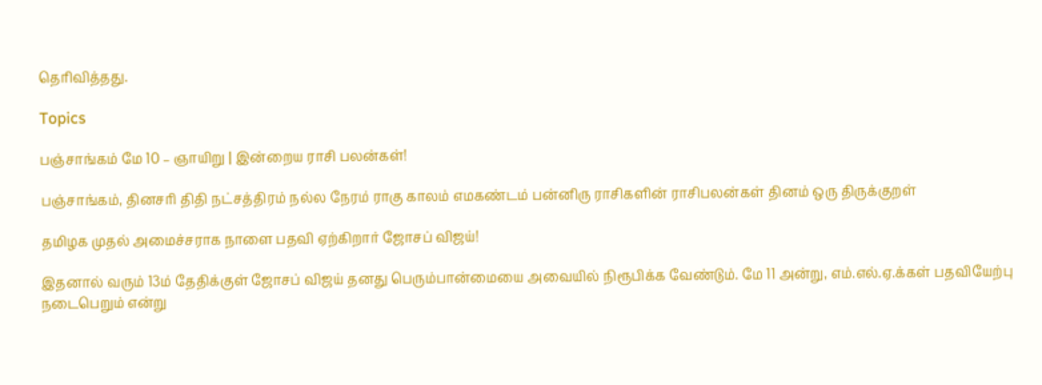தெரிவித்தது.

Topics

பஞ்சாங்கம் மே 10 – ஞாயிறு | இன்றைய ராசி பலன்கள்!

பஞ்சாங்கம், தினசரி திதி நட்சத்திரம் நல்ல நேரம் ராகு காலம் எமகண்டம் பன்னிரு ராசிகளின் ராசிபலன்கள் தினம் ஒரு திருக்குறள்

தமிழக முதல் அமைச்சராக நாளை பதவி ஏற்கிறார் ஜோசப் விஜய்!

இதனால் வரும் 13ம் தேதிக்குள் ஜோசப் விஜய் தனது பெரும்பான்மையை அவையில் நிரூபிக்க வேண்டும். மே 11 அன்று, எம்.எல்.ஏ.க்கள் பதவியேற்பு நடைபெறும் என்று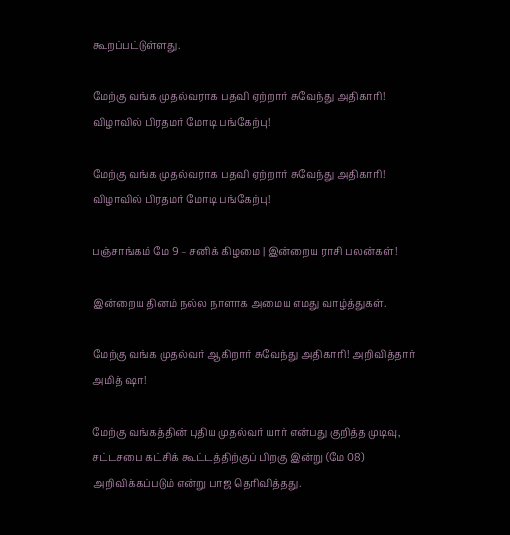கூறப்பட்டுள்ளது.

மேற்கு வங்க முதல்வராக பதவி ஏற்றார் சுவேந்து அதிகாரி! விழாவில் பிரதமர் மோடி பங்கேற்பு!

மேற்கு வங்க முதல்வராக பதவி ஏற்றார் சுவேந்து அதிகாரி! விழாவில் பிரதமர் மோடி பங்கேற்பு!

பஞ்சாங்கம் மே 9 – சனிக் கிழமை | இன்றைய ராசி பலன்கள்!

இன்றைய தினம் நல்ல நாளாக அமைய எமது வாழ்த்துகள்.

மேற்கு வங்க முதல்வர் ஆகிறார் சுவேந்து அதிகாரி! அறிவித்தார் அமித் ஷா!

மேற்கு வங்கத்தின் புதிய முதல்வர் யார் என்பது குறித்த முடிவு, சட்டசபை கட்சிக் கூட்டத்திற்குப் பிறகு இன்று (மே 08) அறிவிக்கப்படும் என்று பாஜ தெரிவித்தது.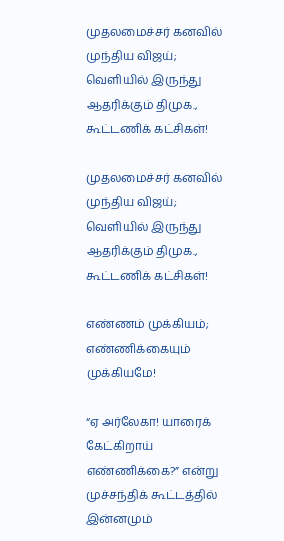முதலமைச்சர் கனவில் முந்திய விஜய்; வெளியில் இருந்து ஆதரிக்கும் திமுக., கூட்டணிக் கட்சிகள்!

முதலமைச்சர் கனவில் முந்திய விஜய்; வெளியில் இருந்து ஆதரிக்கும் திமுக., கூட்டணிக் கட்சிகள்!

எண்ணம் முக்கியம்; எண்ணிக்கையும் முக்கியமே!

“ஏ அர்லேகா! யாரைக் கேட்கிறாய் எண்ணிக்கை?” என்று முச்சந்திக் கூட்டத்தில் இன்னமும்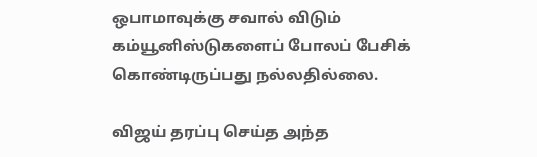ஒபாமாவுக்கு சவால் விடும் கம்யூனிஸ்டுகளைப் போலப் பேசிக் கொண்டிருப்பது நல்லதில்லை.

விஜய் தரப்பு செய்த அந்த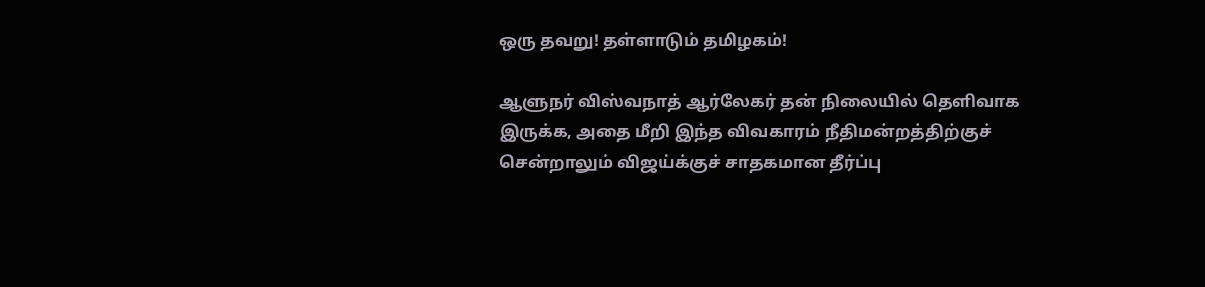ஒரு தவறு! தள்ளாடும் தமிழகம்!

ஆளுநர் விஸ்வநாத் ஆர்லேகர் தன் நிலையில் தெளிவாக இருக்க, அதை மீறி இந்த விவகாரம் நீதிமன்றத்திற்குச் சென்றாலும் விஜய்க்குச் சாதகமான தீர்ப்பு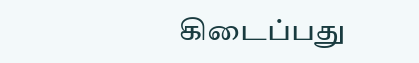கிடைப்பது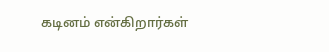கடினம் என்கிறார்கள்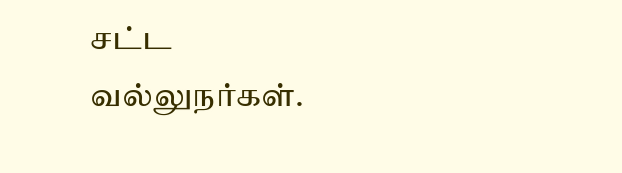சட்ட வல்லுநர்கள்.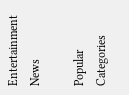Entertainment News

Popular Categories